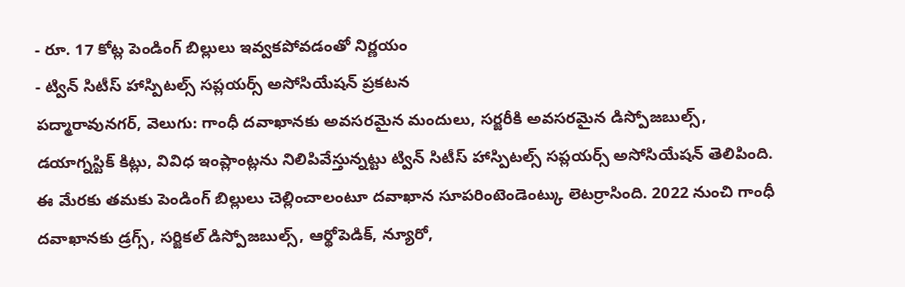- రూ. 17 కోట్ల పెండింగ్ బిల్లులు ఇవ్వకపోవడంతో నిర్ణయం
- ట్విన్ సిటీస్ హాస్పిటల్స్ సప్లయర్స్ అసోసియేషన్ ప్రకటన
పద్మారావునగర్, వెలుగు: గాంధీ దవాఖానకు అవసరమైన మందులు, సర్జరీకి అవసరమైన డిస్పోజబుల్స్, డయాగ్నస్టిక్ కిట్లు, వివిధ ఇంప్లాంట్లను నిలిపివేస్తున్నట్టు ట్విన్ సిటీస్ హాస్పిటల్స్ సప్లయర్స్ అసోసియేషన్ తెలిపింది. ఈ మేరకు తమకు పెండింగ్ బిల్లులు చెల్లించాలంటూ దవాఖాన సూపరింటెండెంట్కు లెటర్రాసింది. 2022 నుంచి గాంధీ దవాఖానకు డ్రగ్స్, సర్జికల్ డిస్పోజబుల్స్, ఆర్థోపెడిక్, న్యూరో,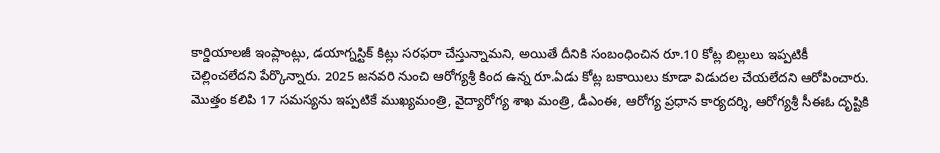కార్డియాలజీ ఇంప్లాంట్లు, డయాగ్నస్టిక్ కిట్లు సరఫరా చేస్తున్నామని, అయితే దీనికి సంబంధించిన రూ.10 కోట్ల బిల్లులు ఇప్పటికీ చెల్లించలేదని పేర్కొన్నారు. 2025 జనవరి నుంచి ఆరోగ్యశ్రీ కింద ఉన్న రూ.ఏడు కోట్ల బకాయిలు కూడా విడుదల చేయలేదని ఆరోపించారు.
మొత్తం కలిపి 17 సమస్యను ఇప్పటికే ముఖ్యమంత్రి, వైద్యారోగ్య శాఖ మంత్రి, డీఎంఈ, ఆరోగ్య ప్రధాన కార్యదర్శి, ఆరోగ్యశ్రీ సీఈఓ దృష్టికి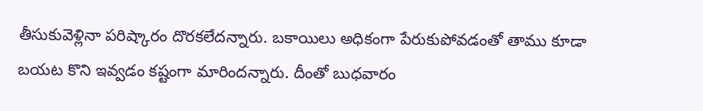తీసుకువెళ్లినా పరిష్కారం దొరకలేదన్నారు. బకాయిలు అధికంగా పేరుకుపోవడంతో తాము కూడా బయట కొని ఇవ్వడం కష్టంగా మారిందన్నారు. దీంతో బుధవారం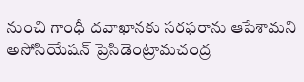నుంచి గాంధీ దవాఖానకు సరఫరాను ఆపేశామని అసోసియేషన్ ప్రెసిడెంట్రామచంద్ర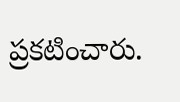ప్రకటించారు.